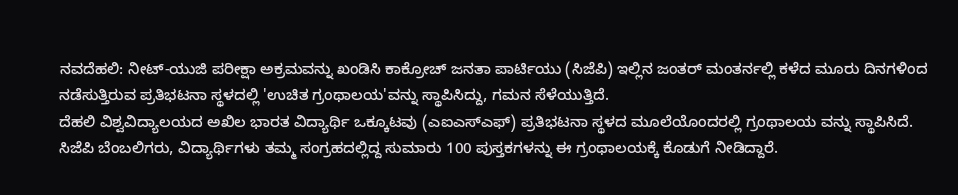ನವದೆಹಲಿ: ನೀಟ್-ಯುಜಿ ಪರೀಕ್ಷಾ ಅಕ್ರಮವನ್ನು ಖಂಡಿಸಿ ಕಾಕ್ರೋಚ್ ಜನತಾ ಪಾರ್ಟಿಯು (ಸಿಜೆಪಿ) ಇಲ್ಲಿನ ಜಂತರ್ ಮಂತರ್ನಲ್ಲಿ ಕಳೆದ ಮೂರು ದಿನಗಳಿಂದ ನಡೆಸುತ್ತಿರುವ ಪ್ರತಿಭಟನಾ ಸ್ಥಳದಲ್ಲಿ 'ಉಚಿತ ಗ್ರಂಥಾಲಯ'ವನ್ನು ಸ್ಥಾಪಿಸಿದ್ದು, ಗಮನ ಸೆಳೆಯುತ್ತಿದೆ.
ದೆಹಲಿ ವಿಶ್ವವಿದ್ಯಾಲಯದ ಅಖಿಲ ಭಾರತ ವಿದ್ಯಾರ್ಥಿ ಒಕ್ಕೂಟವು (ಎಐಎಸ್ಎಫ್) ಪ್ರತಿಭಟನಾ ಸ್ಥಳದ ಮೂಲೆಯೊಂದರಲ್ಲಿ ಗ್ರಂಥಾಲಯ ವನ್ನು ಸ್ಥಾಪಿಸಿದೆ.
ಸಿಜೆಪಿ ಬೆಂಬಲಿಗರು, ವಿದ್ಯಾರ್ಥಿಗಳು ತಮ್ಮ ಸಂಗ್ರಹದಲ್ಲಿದ್ದ ಸುಮಾರು 100 ಪುಸ್ತಕಗಳನ್ನು ಈ ಗ್ರಂಥಾಲಯಕ್ಕೆ ಕೊಡುಗೆ ನೀಡಿದ್ದಾರೆ.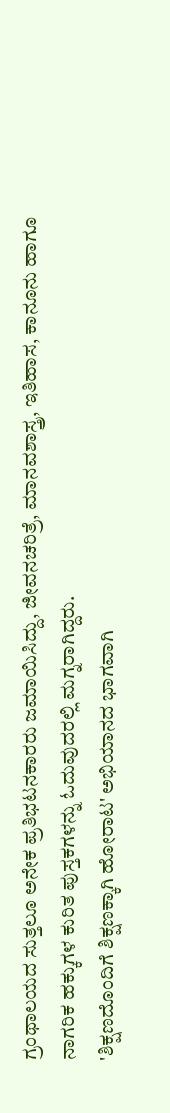ಗ್ರಂಥಾಲಯದ ಸುತ್ತಲೂ ಅನೇಕ ಪ್ರತಿಭಟನಕಾರರು ಜಮಾಯಿಸಿದ್ದು, ಜೀವನಚರಿತ್ರೆ, ಮಾನವಶಾಸ್ತ್ರ, ಇತಿಹಾಸ, ಕಾನೂನು ಹಾಗೂ ನಾಗರಿಕ ಹಕ್ಕುಗಳ ಕುರಿತ ಪುಸ್ತಕಗಳನ್ನು ಓದುವುದರಲ್ಲಿ ಮಗ್ನರಾಗಿದ್ದರು.
'ಶಿಕ್ಷಣದೊಂದಿಗೆ ಶಿಕ್ಷಣಕ್ಕಾಗಿ ಹೋರಾಟ' ಅಭಿಯಾನದ ಭಾಗವಾಗಿ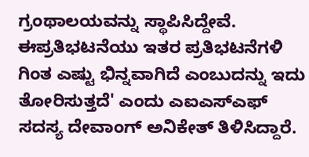ಗ್ರಂಥಾಲಯವನ್ನು ಸ್ಥಾಪಿಸಿದ್ದೇವೆ. ಈಪ್ರತಿಭಟನೆಯು ಇತರ ಪ್ರತಿಭಟನೆಗಳಿ ಗಿಂತ ಎಷ್ಟು ಭಿನ್ನವಾಗಿದೆ ಎಂಬುದನ್ನು ಇದು ತೋರಿಸುತ್ತದೆ' ಎಂದು ಎಐಎಸ್ಎಫ್ ಸದಸ್ಯ ದೇವಾಂಗ್ ಅನಿಕೇತ್ ತಿಳಿಸಿದ್ದಾರೆ.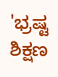'ಭ್ರಷ್ಟ ಶಿಕ್ಷಣ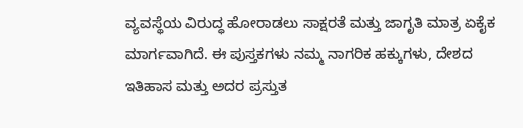ವ್ಯವಸ್ಥೆಯ ವಿರುದ್ಧ ಹೋರಾಡಲು ಸಾಕ್ಷರತೆ ಮತ್ತು ಜಾಗೃತಿ ಮಾತ್ರ ಏಕೈಕ ಮಾರ್ಗವಾಗಿದೆ. ಈ ಪುಸ್ತಕಗಳು ನಮ್ಮ ನಾಗರಿಕ ಹಕ್ಕುಗಳು, ದೇಶದ ಇತಿಹಾಸ ಮತ್ತು ಅದರ ಪ್ರಸ್ತುತ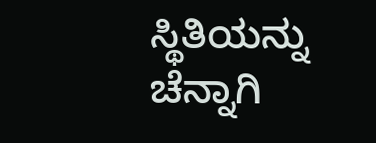ಸ್ಥಿತಿಯನ್ನು ಚೆನ್ನಾಗಿ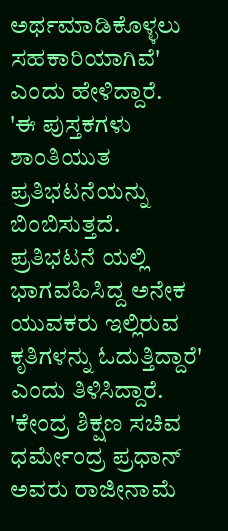ಅರ್ಥಮಾಡಿಕೊಳ್ಳಲು ಸಹಕಾರಿಯಾಗಿವೆ' ಎಂದು ಹೇಳಿದ್ದಾರೆ.
'ಈ ಪುಸ್ತಕಗಳು ಶಾಂತಿಯುತ ಪ್ರತಿಭಟನೆಯನ್ನು ಬಿಂಬಿಸುತ್ತದೆ. ಪ್ರತಿಭಟನೆ ಯಲ್ಲಿ ಭಾಗವಹಿಸಿದ್ದ ಅನೇಕ ಯುವಕರು ಇಲ್ಲಿರುವ ಕೃತಿಗಳನ್ನು ಓದುತ್ತಿದ್ದಾರೆ' ಎಂದು ತಿಳಿಸಿದ್ದಾರೆ.
'ಕೇಂದ್ರ ಶಿಕ್ಷಣ ಸಚಿವ ಧರ್ಮೇಂದ್ರ ಪ್ರಧಾನ್ ಅವರು ರಾಜೀನಾಮೆ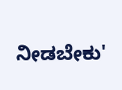ನೀಡಬೇಕು'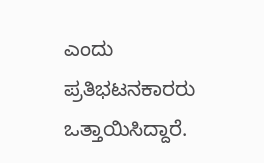ಎಂದು ಪ್ರತಿಭಟನಕಾರರು ಒತ್ತಾಯಿಸಿದ್ದಾರೆ.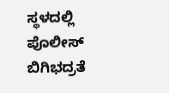ಸ್ಥಳದಲ್ಲಿ ಪೊಲೀಸ್ ಬಿಗಿಭದ್ರತೆ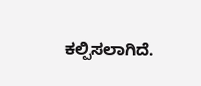ಕಲ್ಪಿಸಲಾಗಿದೆ.